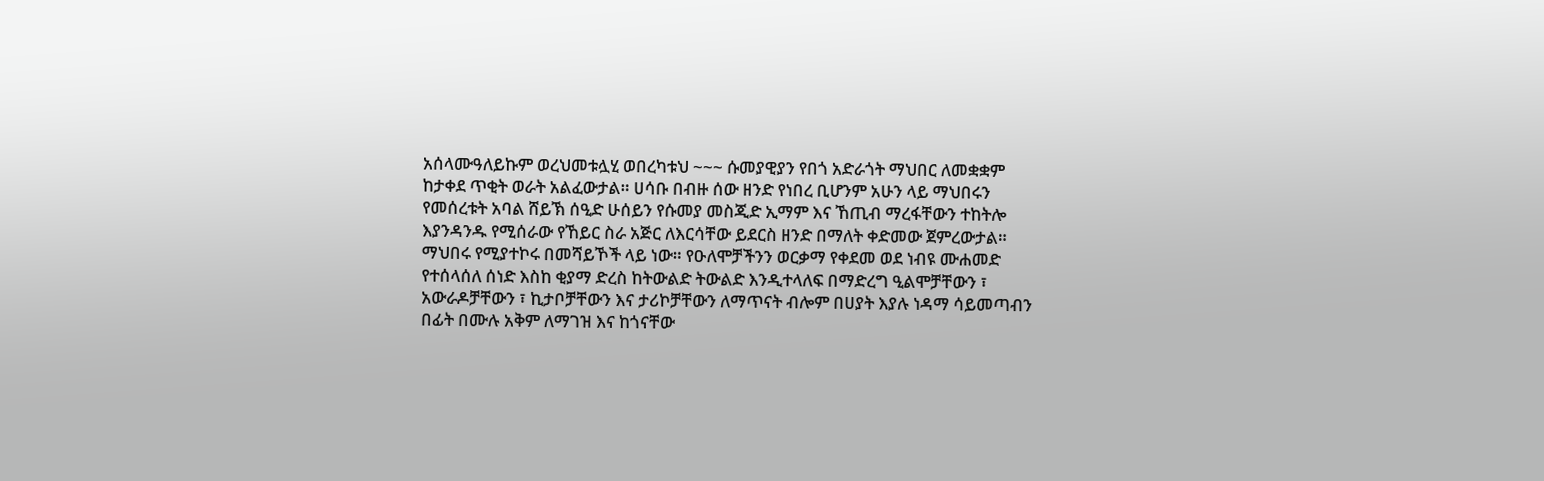አሰላሙዓለይኩም ወረህመቱሏሂ ወበረካቱህ ~~~ ሱመያዊያን የበጎ አድራጎት ማህበር ለመቋቋም ከታቀደ ጥቂት ወራት አልፈውታል። ሀሳቡ በብዙ ሰው ዘንድ የነበረ ቢሆንም አሁን ላይ ማህበሩን የመሰረቱት አባል ሸይኽ ሰዒድ ሁሰይን የሱመያ መስጂድ ኢማም እና ኸጢብ ማረፋቸውን ተከትሎ እያንዳንዱ የሚሰራው የኸይር ስራ አጅር ለእርሳቸው ይደርስ ዘንድ በማለት ቀድመው ጀምረውታል። ማህበሩ የሚያተኮሩ በመሻይኾች ላይ ነው። የዑለሞቻችንን ወርቃማ የቀደመ ወደ ነብዩ ሙሐመድ የተሰላሰለ ሰነድ እስከ ቂያማ ድረስ ከትውልድ ትውልድ እንዲተላለፍ በማድረግ ዒልሞቻቸውን ፣ አውራዶቻቸውን ፣ ኪታቦቻቸውን እና ታሪኮቻቸውን ለማጥናት ብሎም በሀያት እያሉ ነዳማ ሳይመጣብን በፊት በሙሉ አቅም ለማገዝ እና ከጎናቸው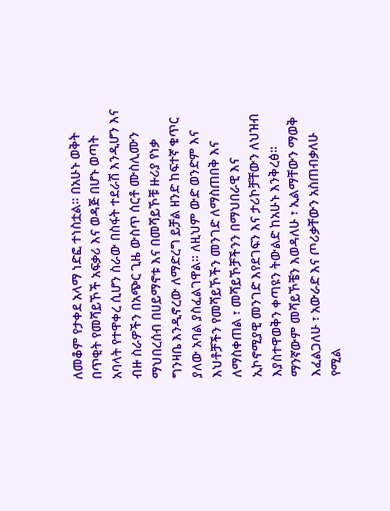ለመቆም የታቀደ አላማ ነድፎ ተነስቷል። በአሁኑ ወቅት በጥቂት የመሻይኾች አፍቃሪ እና ወዳጅ በሆኑ ወጣት አባላት የተዋቀረ ሲሆን ስራው በስፋት ተደራሽ እንዲሆን እና ብዙ ስራዎችን በአጭር ጊዜ ውስጥ ሰርቶ ሙስሊሙን ማህበረሰብ በሀይማኖቱ እና በመሻይኾቹ ዙሪያ የነቃ ግንዛቤ እንዲኖረው ለማድረግ ይቻል ዘንድ ከፍተኛ ቁጥር ያለው አባል ያስፈልገዋል። ለዚህም ውድ ወንድም እና እህቶቻችን የመሻይኾችን መንገድ ለማስጠበቅ እና ለማስቀጠል ፣ መሻይኾቻችንን በማህበራዊ እና ኢኮኖሚያዊ መንገድ እየደገፍን እና ታሪኮቻቸውን ለህዝብ እያስተዋወቅን ቀጣዩን ትውልድ ከአሁኑ እንቅረፅ። ማንኛውም መሻይኾቼን እወዳለሁ ፣ ኢልማቸውን ማወቅ እፈልጋለሁ ፣ አውራድ እና ጦሪቃቸውን አስጠብቃለሁ የሚል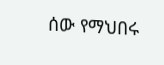ሰው የማህበሩ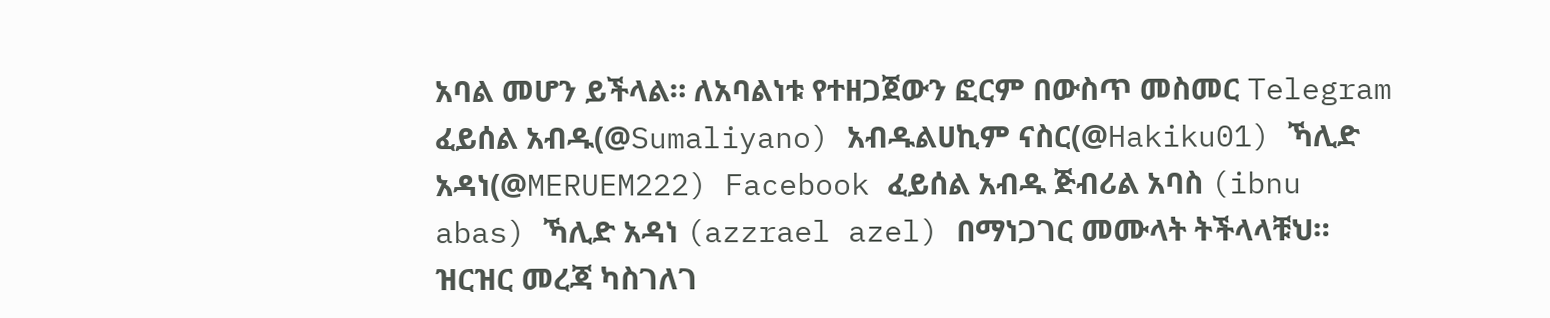አባል መሆን ይችላል። ለአባልነቱ የተዘጋጀውን ፎርም በውስጥ መስመር Telegram ፈይሰል አብዱ(@Sumaliyano) አብዱልሀኪም ናስር(@Hakiku01) ኻሊድ አዳነ(@MERUEM222) Facebook ፈይሰል አብዱ ጅብሪል አባስ (ibnu abas) ኻሊድ አዳነ (azzrael azel) በማነጋገር መሙላት ትችላላቹህ። ዝርዝር መረጃ ካስገለገ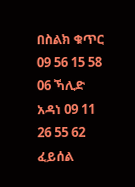በስልክ ቁጥር 09 56 15 58 06 ኻሊድ አዳነ 09 11 26 55 62 ፈይሰል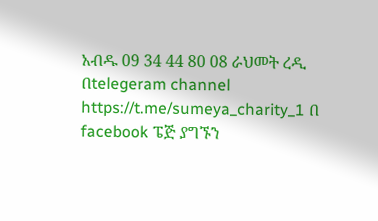አብዱ 09 34 44 80 08 ራህመት ረዲ በtelegeram channel https://t.me/sumeya_charity_1 በ facebook ፔጅ ያግኙን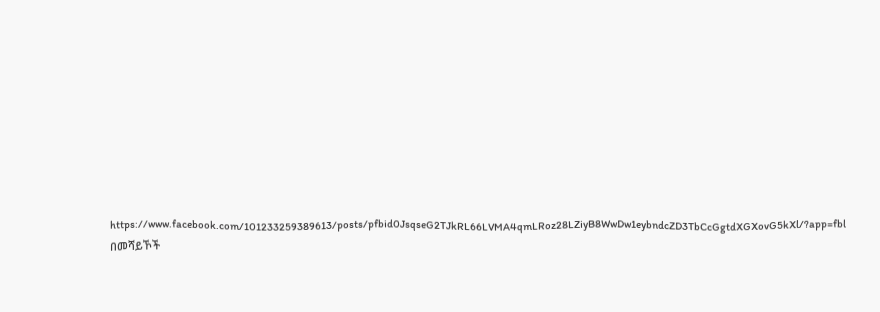https://www.facebook.com/101233259389613/posts/pfbid0JsqseG2TJkRL66LVMA4qmLRoz28LZiyB8WwDw1eybndcZD3TbCcGgtdXGXovG5kXl/?app=fbl በመሻይኾች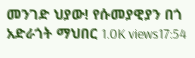መንገድ ህያው! የሱመያዊያን በጎ አድራጎት ማህበር 1.0K views17:54